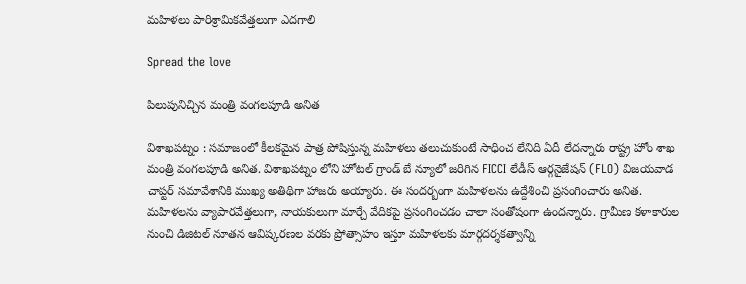మ‌హిళ‌లు పారిశ్రామిక‌వేత్త‌లుగా ఎదగాలి

Spread the love

పిలుపునిచ్చిన మంత్రి వంగ‌ల‌పూడి అనిత

విశాఖ‌ప‌ట్నం : స‌మాజంలో కీల‌క‌మైన పాత్ర పోషిస్తున్న మ‌హిళ‌లు త‌లుచుకుంటే సాధించ లేనిది ఏదీ లేద‌న్నారు రాష్ట్ర హోం శాఖ మంత్రి వంగ‌ల‌పూడి అనిత‌. విశాఖ‌ప‌ట్నం లోని హోటల్ గ్రాండ్ బే న్యూలో జరిగిన FICCI లేడీస్ ఆర్గనైజేషన్ (FLO) విజయవాడ చాప్టర్ సమావేశానికి ముఖ్య అతిథిగా హాజరు అయ్యారు. ఈ సంద‌ర్బంగా మ‌హిళ‌ల‌ను ఉద్దేశించి ప్ర‌సంగించారు అనిత‌. మహిళలను వ్యాపారవేత్తలుగా, నాయకులుగా మార్చే వేదికపై ప్రసంగించడం చాలా సంతోషంగా ఉంద‌న్నారు. గ్రామీణ కళాకారుల నుంచి డిజిటల్ నూతన ఆవిష్కరణల వరకు ప్రోత్సాహం ఇస్తూ మహిళలకు మార్గదర్శకత్వాన్ని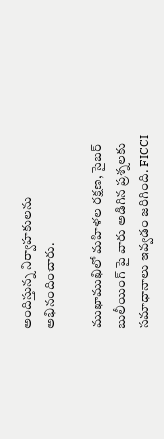అందిస్తున్న నిర్వాహకులను అభినందించారు.

ముఖాముఖిలో మహిళల రక్షణ, సైబర్ బులీయింగ్ పై వారు అడిగిన ప్రశ్నలకు సమాధానాలు ఇవ్వడం జరిగింది. FICCI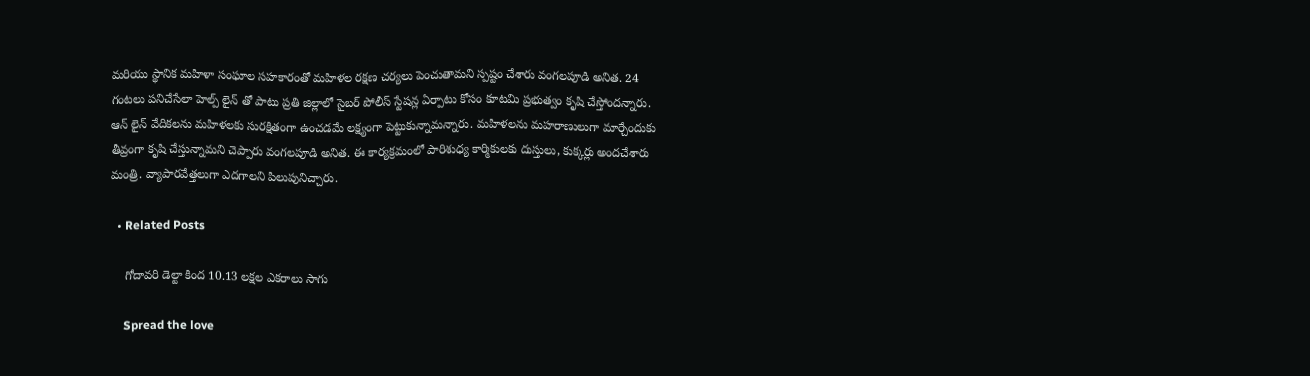మరియు స్థానిక మహిళా సంఘాల సహకారంతో మహిళల రక్షణ చర్యలు పెంచుతామని స్ప‌ష్టం చేశారు వంగ‌ల‌పూడి అనిత‌. 24 గంటలు పనిచేసేలా హెల్ప్ లైన్ తో పాటు ప్రతి జిల్లాలో సైబర్ పోలీస్ స్టేషన్ల ఏర్పాటు కోసం కూటమి ప్రభుత్వం కృషి చేస్తోంద‌న్నారు. ఆన్ లైన్ వేదికలను మహిళలకు సురక్షితంగా ఉంచడమే లక్ష్యంగా పెట్టుకున్నామ‌న్నారు. మ‌హిళ‌ల‌ను మ‌హ‌రాణులుగా మార్చేందుకు తీవ్రంగా కృషి చేస్తున్నామని చెప్పారు వంగ‌ల‌పూడి అనిత‌. ఈ కార్యక్రమంలో పారిశుధ్య కార్మికులకు దుస్తులు, కుక్కర్లు అందచేశారు మంత్రి. వ్యాపార‌వేత్త‌లుగా ఎద‌గాల‌ని పిలుపునిచ్చారు.

  • Related Posts

    గోదావ‌రి డెల్టా కింద 10.13 ల‌క్ష‌ల ఎక‌రాలు సాగు

    Spread the love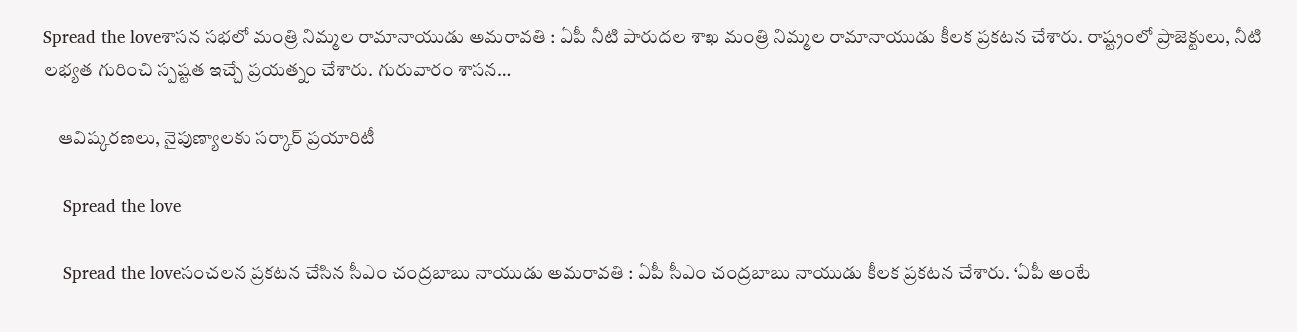Spread the loveశాస‌న స‌భ‌లో మంత్రి నిమ్మ‌ల రామానాయుడు అమ‌రావ‌తి : ఏపీ నీటి పారుద‌ల శాఖ మంత్రి నిమ్మ‌ల రామానాయుడు కీల‌క ప్ర‌క‌ట‌న చేశారు. రాష్ట్రంలో ప్రాజెక్టులు, నీటి ల‌భ్య‌త గురించి స్ప‌ష్ట‌త ఇచ్చే ప్ర‌య‌త్నం చేశారు. గురువారం శాస‌న…

    ఆవిష్కరణలు, నైపుణ్యాలకు స‌ర్కార్ ప్ర‌యారిటీ

    Spread the love

    Spread the loveసంచ‌ల‌న ప్ర‌క‌ట‌న చేసిన సీఎం చంద్ర‌బాబు నాయుడు అమ‌రావ‌తి : ఏపీ సీఎం చంద్ర‌బాబు నాయుడు కీల‌క ప్ర‌క‌ట‌న చేశారు. ‘ఏపీ అంటే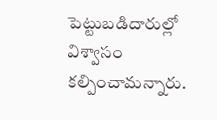పెట్టుబడిదారుల్లో విశ్వాసం కల్పించామ‌న్నారు.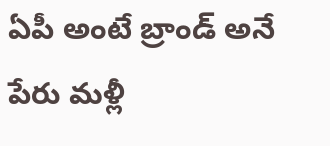ఏపీ అంటే బ్రాండ్ అనే పేరు మళ్లీ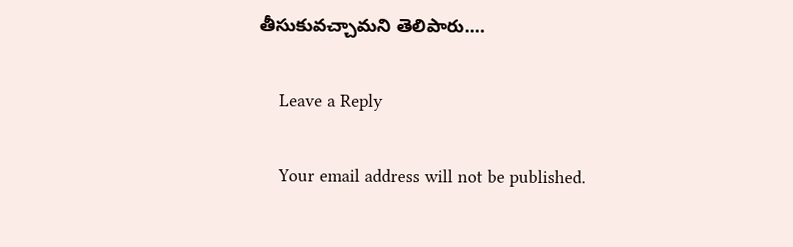తీసుకువచ్చామ‌ని తెలిపారు.…

    Leave a Reply

    Your email address will not be published.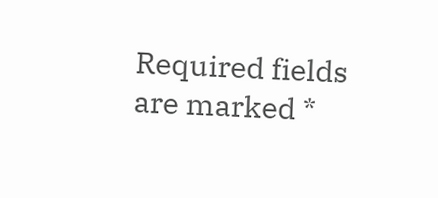Required fields are marked *